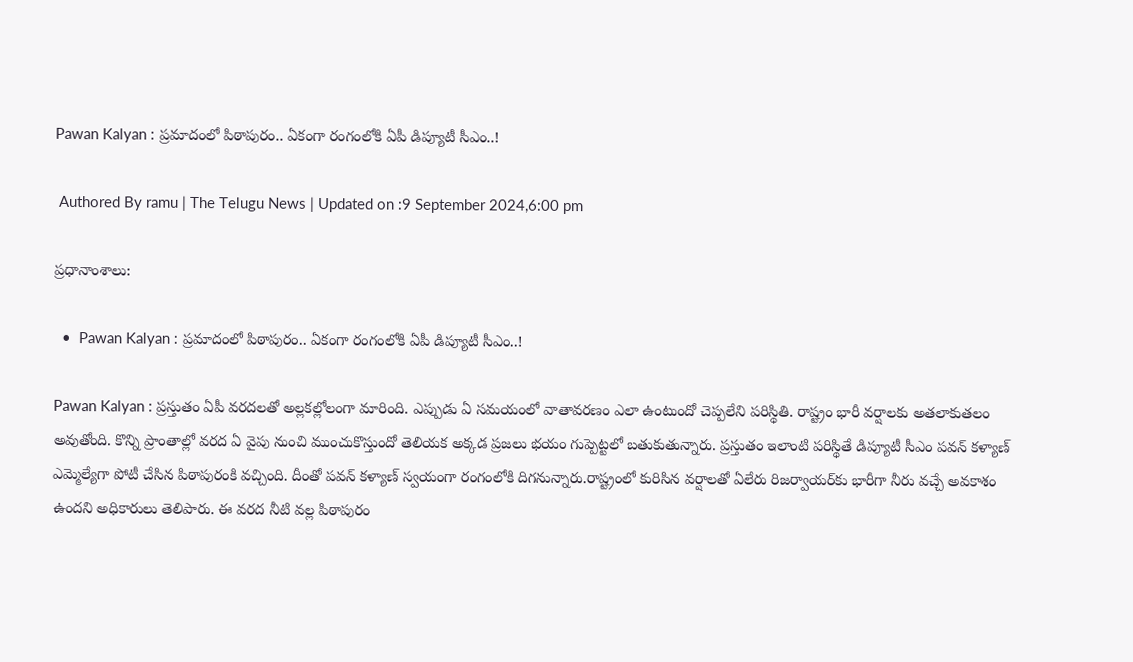Pawan Kalyan : ప్ర‌మాదంలో పిఠాపురం.. ఏకంగా రంగంలోకి ఏపీ డిప్యూటీ సీఎం..!

 Authored By ramu | The Telugu News | Updated on :9 September 2024,6:00 pm

ప్రధానాంశాలు:

  •  Pawan Kalyan : ప్ర‌మాదంలో పిఠాపురం.. ఏకంగా రంగంలోకి ఏపీ డిప్యూటీ సీఎం..!

Pawan Kalyan : ప్ర‌స్తుతం ఏపీ వ‌ర‌ద‌ల‌తో అల్ల‌క‌ల్లోలంగా మారింది. ఎప్పుడు ఏ స‌మ‌యంలో వాతావ‌ర‌ణం ఎలా ఉంటుందో చెప్ప‌లేని ప‌రిస్థితి. రాష్ట్రం భారీ వర్షాలకు అతలాకుతలం అవుతోంది. కొన్ని ప్రాంతాల్లో వరద ఏ వైపు నుంచి ముంచుకొస్తుందో తెలియక అక్కడ ప్రజలు భయం గుప్పెట్టలో బతుకుతున్నారు. ప్రస్తుతం ఇలాంటి పరిస్థితే డిప్యూటీ సీఎం పవన్ కళ్యాణ్ ఎమ్మెల్యేగా పోటీ చేసిన పిఠాపురంకి వచ్చింది. దీంతో పవన్ కళ్యాణ్ స్వయంగా రంగంలోకి దిగనున్నారు.రాష్ట్రంలో కురిసిన వర్షాలతో ఏలేరు రిజర్వాయర్‌కు భారీగా నీరు వచ్చే అవకాశం ఉందని అధికారులు తెలిపారు. ఈ వరద నీటి వల్ల పిఠాపురం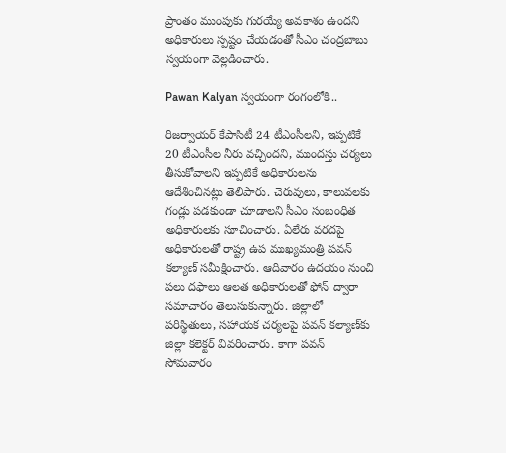ప్రాంతం ముంపుకు గురయ్యే అవకాశం ఉందని అధికారులు స్పష్టం చేయడంతో సీఎం చంద్రబాబు స్వయంగా వెల్లడించారు.

Pawan Kalyan స్వ‌యంగా రంగంలోకి..

రిజర్వాయర్ కేపాసిటీ 24 టీఎంసీలని, ఇప్పటికే 20 టీఎంసీల నీరు వచ్చిందని, ముందస్తు చర్యలు తీసుకోవాలని ఇప్పటికే అధికారులను ఆదేశించినట్లు తెలిపారు. చెరువులు, కాలువలకు గండ్లు పడకుండా చూడాలని సీఎం సంబంధిత అధికారులకు సూచించారు. ఏలేరు వరదపై అధికారులతో రాష్ట్ర ఉప ముఖ్యమంత్రి పవన్ కల్యాణ్ సమీక్షించారు. ఆదివారం ఉదయం నుంచి పలు దఫాలు ఆలత అధికారులతో ఫోన్ ద్వారా సమాచారం తెలుసుకున్నారు. జిల్లాలో పరిస్థితులు, సహాయక చర్యలపై పవన్ కల్యాణ్‌కు జిల్లా కలెక్టర్ వివరించారు. కాగా పవన్ సోమవారం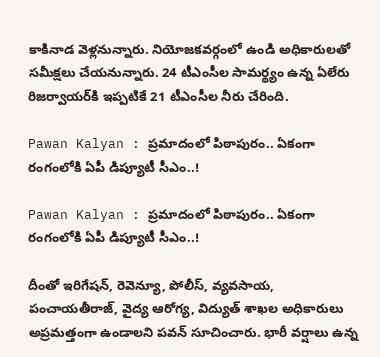కాకినాడ వెళ్లనున్నారు. నియోజకవర్గంలో ఉండి అధికారులతో సమీక్షలు చేయనున్నారు. 24 టీఎంసీల సామర్థ్యం ఉన్న ఏలేరు రిజర్వాయర్‌కి ఇప్పటికే 21 టీఎంసీల నీరు చేరింది.

Pawan Kalyan : ప్ర‌మాదంలో పిఠాపురం.. ఏకంగా రంగంలోకి ఏపీ డిప్యూటీ సీఎం..!

Pawan Kalyan : ప్ర‌మాదంలో పిఠాపురం.. ఏకంగా రంగంలోకి ఏపీ డిప్యూటీ సీఎం..!

దీంతో ఇరిగేషన్, రెవెన్యూ, పోలీస్, వ్యవసాయ, పంచాయతీరాజ్, వైద్య ఆరోగ్య, విద్యుత్ శాఖల అధికారులు అప్రమత్తంగా ఉండాలని పవన్ సూచించారు. భారీ వర్షాలు ఉన్న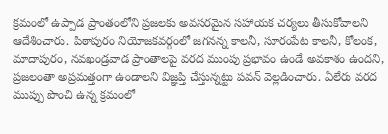క్రమంలో ఉప్పాడ ప్రాంతంలోని ప్రజలకు అవసరమైన సహాయక చర్యలు తీసుకోవాలని ఆదేశించారు. పిఠాపురం నియోజకవర్గంలో జగనన్న కాలనీ, సూరంపేట కాలనీ, కోలంక, మాదాపురం, నవఖండ్రవాడ ప్రాంతాలపై వరద ముంపు ప్రభావం ఉండే అవకాశం ఉందని, ప్రజలంతా అప్రమత్తంగా ఉండాలని విజ్ఞప్తి చేస్తున్నట్టు పవన్ వెల్లడించారు. ఏలేరు వరద ముప్పు పొంచి ఉన్న క్రమంలో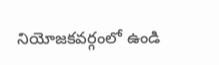నియోజకవర్గంలో ఉండి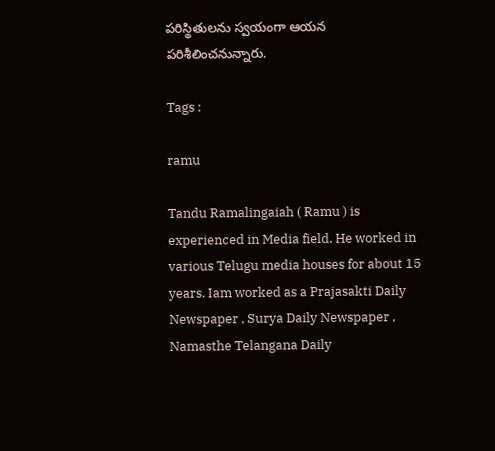పరిస్థితులను స్వయంగా ఆయన పరిశీలించనున్నారు.

Tags :

ramu

Tandu Ramalingaiah ( Ramu ) is experienced in Media field. He worked in various Telugu media houses for about 15 years. Iam worked as a Prajasakti Daily Newspaper , Surya Daily Newspaper , Namasthe Telangana Daily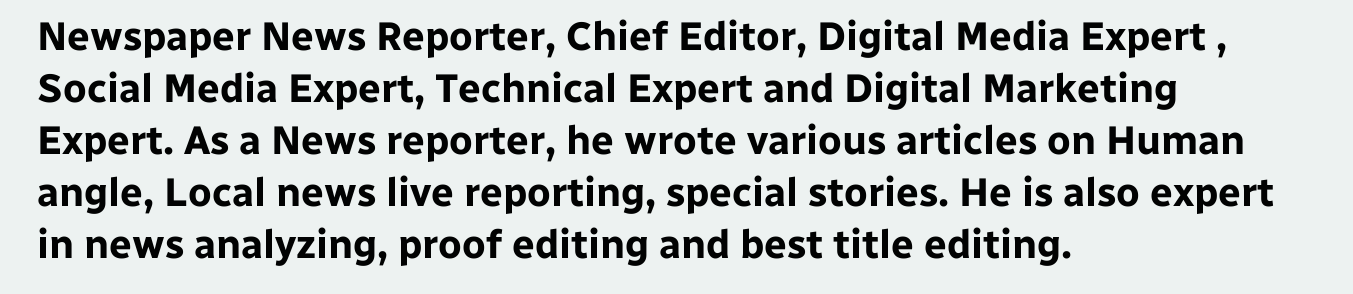Newspaper News Reporter, Chief Editor, Digital Media Expert , Social Media Expert, Technical Expert and Digital Marketing Expert. As a News reporter, he wrote various articles on Human angle, Local news live reporting, special stories. He is also expert in news analyzing, proof editing and best title editing.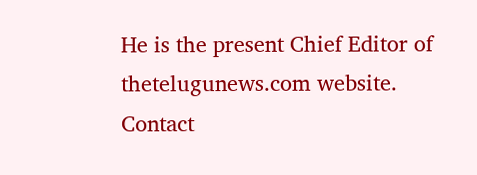He is the present Chief Editor of thetelugunews.com website. Contact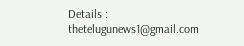Details : thetelugunews1@gmail.com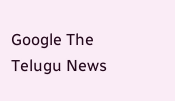Google The Telugu News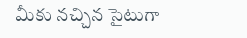మీకు నచ్చిన సైటుగా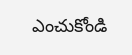ఎంచుకోండి